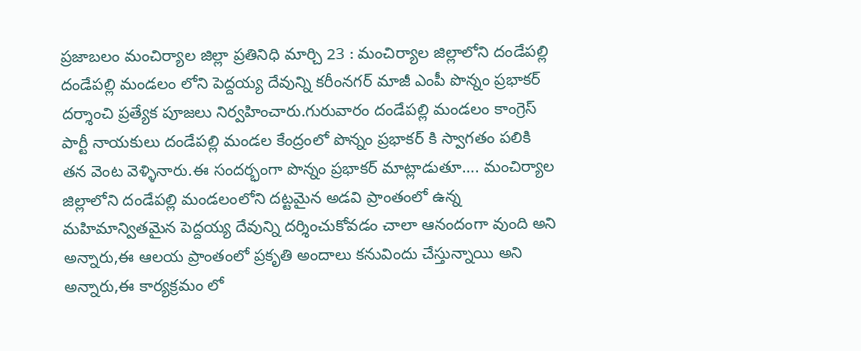ప్రజాబలం మంచిర్యాల జిల్లా ప్రతినిధి మార్చి 23 : మంచిర్యాల జిల్లాలోని దండేపల్లి దండేపల్లి మండలం లోని పెద్దయ్య దేవున్ని కరీంనగర్ మాజీ ఎంపీ పొన్నం ప్రభాకర్ దర్శాంచి ప్రత్యేక పూజలు నిర్వహించారు.గురువారం దండేపల్లి మండలం కాంగ్రెస్ పార్టీ నాయకులు దండేపల్లి మండల కేంద్రంలో పొన్నం ప్రభాకర్ కి స్వాగతం పలికి తన వెంట వెళ్ళినారు.ఈ సందర్భంగా పొన్నం ప్రభాకర్ మాట్లాడుతూ…. మంచిర్యాల జిల్లాలోని దండేపల్లి మండలంలోని దట్టమైన అడవి ప్రాంతంలో ఉన్న మహిమాన్వితమైన పెద్దయ్య దేవున్ని దర్శించుకోవడం చాలా ఆనందంగా వుంది అని అన్నారు,ఈ ఆలయ ప్రాంతంలో ప్రకృతి అందాలు కనువిందు చేస్తున్నాయి అని అన్నారు,ఈ కార్యక్రమం లో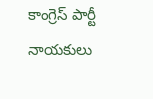కాంగ్రెస్ పార్టీ నాయకులు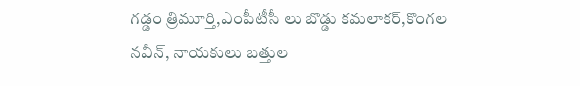గడ్డం త్రిమూర్తి,ఎంపీటీసీ లు బొడ్డు కమలాకర్,కొంగల నవీన్, నాయకులు బత్తుల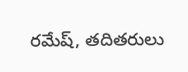రమేష్, తదితరులు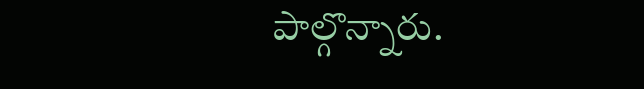పాల్గొన్నారు.